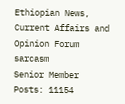Ethiopian News, Current Affairs and Opinion Forum
sarcasm
Senior Member
Posts: 11154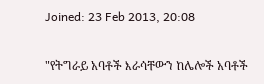Joined: 23 Feb 2013, 20:08

"የትግራይ አባቶች እራሳቸውን ከሌሎች አባቶች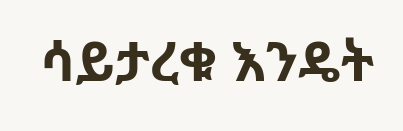ሳይታረቁ እንዴት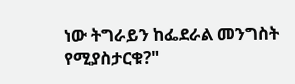ነው ትግራይን ከፌደራል መንግስት የሚያስታርቁ?"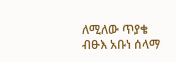ለሚለው ጥያቄ ብፁእ አቡነ ሰላማ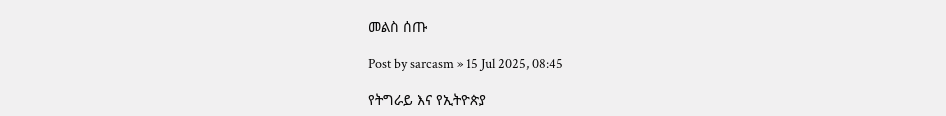መልስ ሰጡ

Post by sarcasm » 15 Jul 2025, 08:45

የትግራይ እና የኢትዮጵያ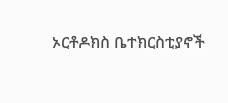ኦርቶዶክስ ቤተክርስቲያኖች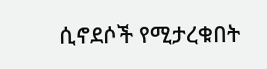ሲኖደሶች የሚታረቁበት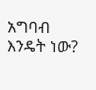አግባብ እንዴት ነው?